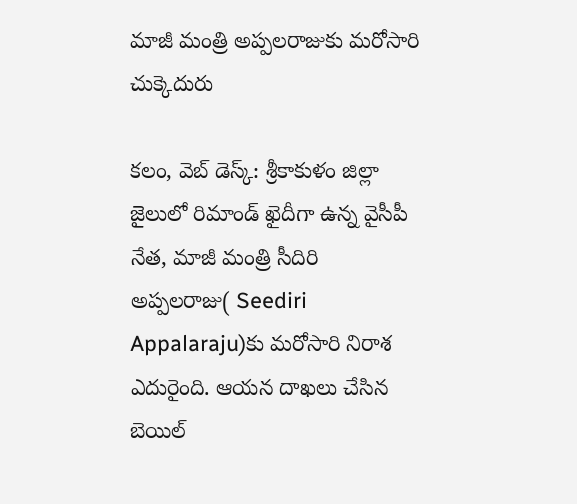మాజీ మంత్రి అప్పలరాజుకు మరోసారి చుక్కెదురు

కలం, వెబ్ డెస్క్: శ్రీకాకుళం జిల్లా జైలులో రిమాండ్ ఖైదీగా ఉన్న వైసీపీ నేత, మాజీ మంత్రి సీదిరి అప్పలరాజు( Seediri Appalaraju)కు మరోసారి నిరాశ ఎదురైంది. ఆయన దాఖలు చేసిన బెయిల్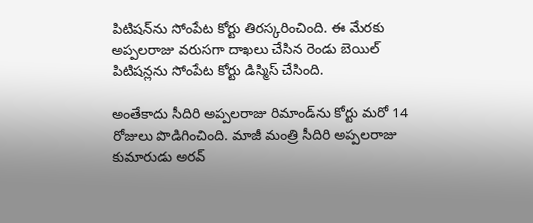పిటిషన్‌ను సోంపేట కోర్టు తిరస్కరించింది. ఈ మేరకు అప్పలరాజు వరుసగా దాఖలు చేసిన రెండు బెయిల్ పిటిషన్లను సోంపేట కోర్టు డిస్మిస్ చేసింది.

అంతేకాదు సీదిరి అప్పలరాజు రిమాండ్‌ను కోర్టు మరో 14 రోజులు పొడిగించింది. మాజీ మంత్రి సీదిరి అప్పలరాజు కుమారుడు అరవ్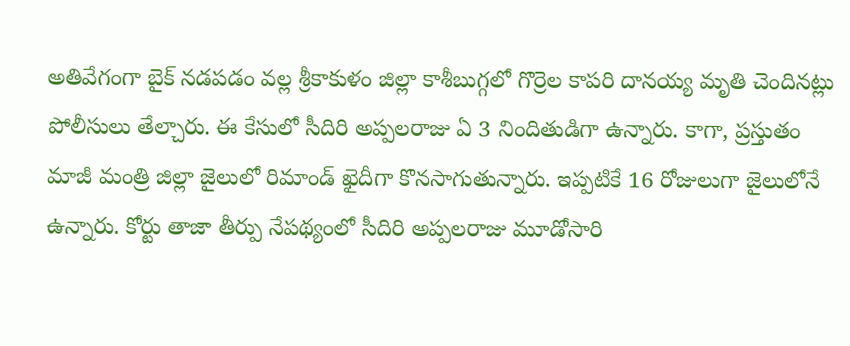అతివేగంగా బైక్ నడపడం వల్ల శ్రీకాకుళం జిల్లా కాశీబుగ్గలో గొర్రెల కాపరి దానయ్య మృతి చెందినట్లు పోలీసులు తేల్చారు. ఈ కేసులో సీదిరి అప్పలరాజు ఏ 3 నిందితుడిగా ఉన్నారు. కాగా, ప్రస్తుతం మాజీ మంత్రి జిల్లా జైలులో రిమాండ్ ఖైదీగా కొనసాగుతున్నారు. ఇప్పటికే 16 రోజులుగా జైలులోనే ఉన్నారు. కోర్టు తాజా తీర్పు నేపథ్యంలో సీదిరి అప్పలరాజు మూడోసారి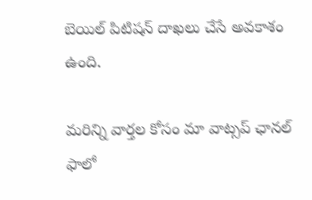బెయిల్ పిటిషన్ దాఖలు చేసే అవకాశం ఉంది.

మ‌రిన్ని వార్త‌ల కోసం మా వాట్స‌ప్ ఛాన‌ల్ ఫాలో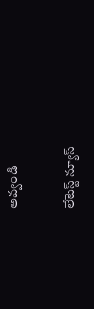అవ్వండి

లేటెస్ట్ న్యూస్‌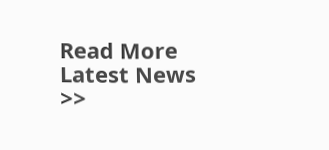Read More Latest News >>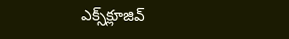ఎక్స్‌క్లూజివ్‌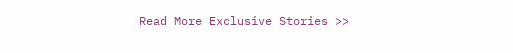Read More Exclusive Stories >>